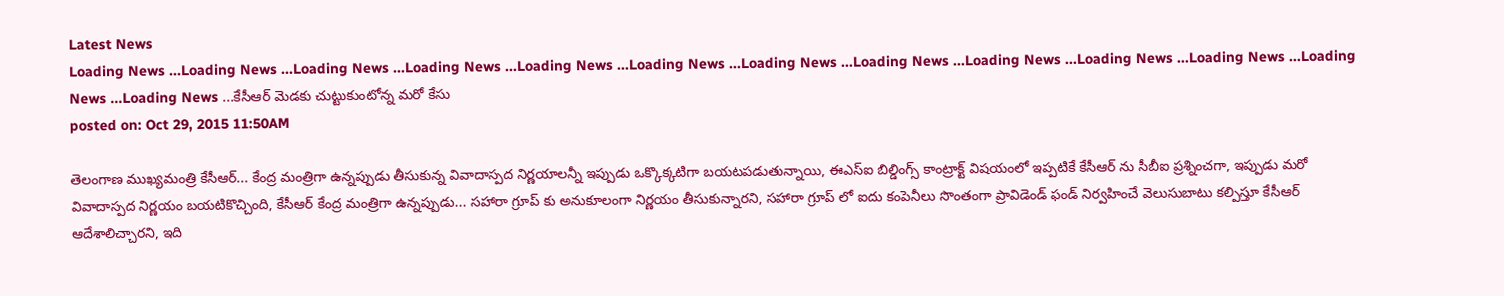Latest News
Loading News ...Loading News ...Loading News ...Loading News ...Loading News ...Loading News ...Loading News ...Loading News ...Loading News ...Loading News ...Loading News ...Loading News ...Loading News ...కేసీఆర్ మెడకు చుట్టుకుంటోన్న మరో కేసు
posted on: Oct 29, 2015 11:50AM

తెలంగాణ ముఖ్యమంత్రి కేసీఆర్... కేంద్ర మంత్రిగా ఉన్నప్పుడు తీసుకున్న వివాదాస్పద నిర్ణయాలన్నీ ఇప్పుడు ఒక్కొక్కటిగా బయటపడుతున్నాయి, ఈఎస్ఐ బిల్డింగ్స్ కాంట్రాక్ట్ విషయంలో ఇప్పటికే కేసీఆర్ ను సీబీఐ ప్రశ్నించగా, ఇప్పుడు మరో వివాదాస్పద నిర్ణయం బయటికొచ్చింది, కేసీఆర్ కేంద్ర మంత్రిగా ఉన్నప్పుడు... సహారా గ్రూప్ కు అనుకూలంగా నిర్ణయం తీసుకున్నారని, సహారా గ్రూప్ లో ఐదు కంపెనీలు సొంతంగా ప్రావిడెండ్ ఫండ్ నిర్వహించే వెలుసుబాటు కల్పిస్తూ కేసీఆర్ ఆదేశాలిచ్చారని, ఇది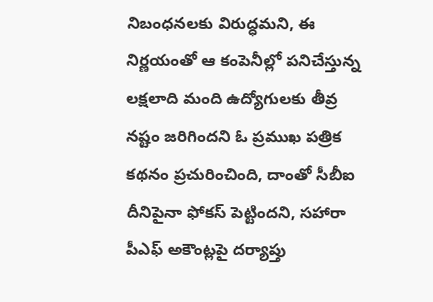నిబంధనలకు విరుద్ధమని, ఈ నిర్ణయంతో ఆ కంపెనీల్లో పనిచేస్తున్న లక్షలాది మంది ఉద్యోగులకు తీవ్ర నష్టం జరిగిందని ఓ ప్రముఖ పత్రిక కథనం ప్రచురించింది, దాంతో సీబీఐ దీనిపైనా ఫోకస్ పెట్టిందని, సహారా పీఎఫ్ అకౌంట్లపై దర్యాప్తు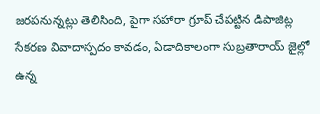జరపనున్నట్లు తెలిసింది, పైగా సహారా గ్రూప్ చేపట్టిన డిపాజిట్ల సేకరణ వివాదాస్పదం కావడం, ఏడాదికాలంగా సుబ్రతారాయ్ జైల్లో ఉన్న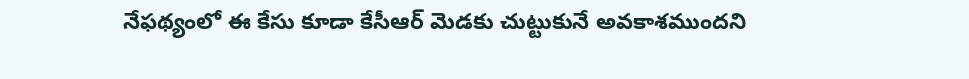నేఫథ్యంలో ఈ కేసు కూడా కేసీఆర్ మెడకు చుట్టుకునే అవకాశముందని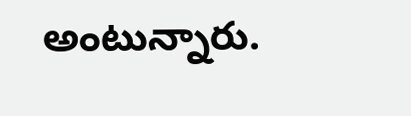అంటున్నారు.